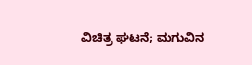ವಿಚಿತ್ರ ಘಟನೆ; ಮಗುವಿನ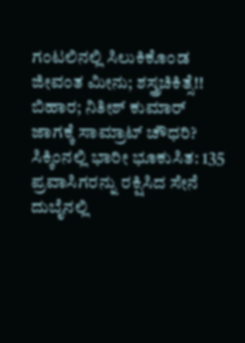ಗಂಟಲಿನಲ್ಲಿ ಸಿಲುಕಿಕೊಂಡ ಜೀವಂತ ಮೀನು; ಶಸ್ತ್ರಚಿಕಿತ್ಸೆ!!
ಬಿಹಾರ; ನಿತೀಶ್ ಕುಮಾರ್ ಜಾಗಕ್ಕೆ ಸಾಮ್ರಾಟ್ ಚೌಧರಿ?
ಸಿಕ್ಕಿಂನಲ್ಲಿ ಭಾರೀ ಭೂಕುಸಿತ: 135 ಪ್ರವಾಸಿಗರನ್ನು ರಕ್ಷಿಸಿದ ಸೇನೆ
ದುಬೈನಲ್ಲಿ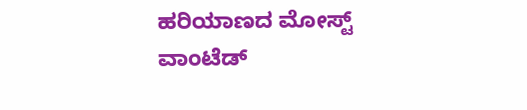ಹರಿಯಾಣದ ಮೋಸ್ಟ್ ವಾಂಟೆಡ್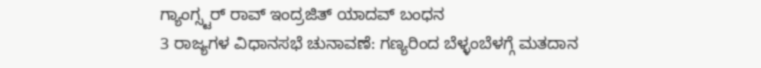ಗ್ಯಾಂಗ್ಸ್ಟರ್ ರಾವ್ ಇಂದ್ರಜಿತ್ ಯಾದವ್ ಬಂಧನ
3 ರಾಜ್ಯಗಳ ವಿಧಾನಸಭೆ ಚುನಾವಣೆ: ಗಣ್ಯರಿಂದ ಬೆಳ್ಳಂಬೆಳಗ್ಗೆ ಮತದಾನ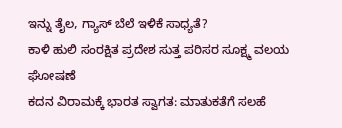ಇನ್ನು ತೈಲ, ಗ್ಯಾಸ್ ಬೆಲೆ ಇಳಿಕೆ ಸಾಧ್ಯತೆ?
ಕಾಳಿ ಹುಲಿ ಸಂರಕ್ಷಿತ ಪ್ರದೇಶ ಸುತ್ತ ಪರಿಸರ ಸೂಕ್ಷ್ಮ ವಲಯ ಘೋಷಣೆ
ಕದನ ವಿರಾಮಕ್ಕೆ ಭಾರತ ಸ್ವಾಗತ: ಮಾತುಕತೆಗೆ ಸಲಹೆ